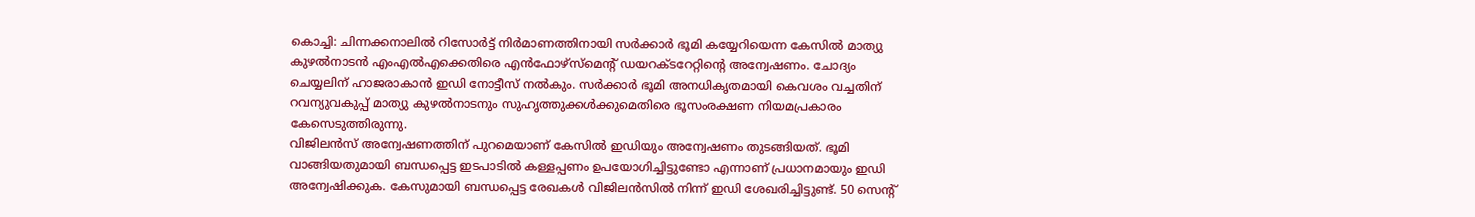കൊച്ചി: ചിന്നക്കനാലിൽ റിസോർട്ട് നിർമാണത്തിനായി സർക്കാർ ഭൂമി കയ്യേറിയെന്ന കേസിൽ മാത്യു കുഴൽനാടൻ എംഎൽഎക്കെതിരെ എൻഫോഴ്സ്മെന്റ് ഡയറക്ടറേറ്റിന്റെ അന്വേഷണം. ചോദ്യം ചെയ്യലിന് ഹാജരാകാൻ ഇഡി നോട്ടീസ് നൽകും. സർക്കാർ ഭൂമി അനധികൃതമായി കെവശം വച്ചതിന് റവന്യുവകുപ്പ് മാത്യു കുഴൽനാടനും സുഹൃത്തുക്കൾക്കുമെതിരെ ഭൂസംരക്ഷണ നിയമപ്രകാരം കേസെടുത്തിരുന്നു.
വിജിലൻസ് അന്വേഷണത്തിന് പുറമെയാണ് കേസിൽ ഇഡിയും അന്വേഷണം തുടങ്ങിയത്. ഭൂമി വാങ്ങിയതുമായി ബന്ധപ്പെട്ട ഇടപാടിൽ കള്ളപ്പണം ഉപയോഗിച്ചിട്ടുണ്ടോ എന്നാണ് പ്രധാനമായും ഇഡി അന്വേഷിക്കുക. കേസുമായി ബന്ധപ്പെട്ട രേഖകൾ വിജിലൻസിൽ നിന്ന് ഇഡി ശേഖരിച്ചിട്ടുണ്ട്. 50 സെന്റ്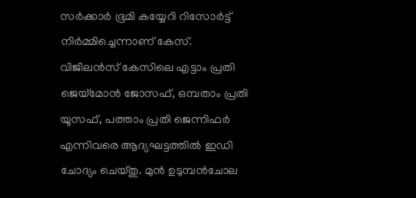സർക്കാർ ഭൂമി കയ്യേറി റിസോർട്ട് നിർമ്മിച്ചെന്നാണ് കേസ്.
വിജിലൻസ് കേസിലെ എട്ടാം പ്രതി ജെയ്മോൻ ജോസഫ്, ഒമ്പതാം പ്രതി യൂസഫ്, പത്താം പ്രതി ജെന്നിഫർ എന്നിവരെ ആദ്യഘട്ടത്തിൽ ഇഡി ചോദ്യം ചെയ്തു. മുൻ ഉടുമ്പൻചോല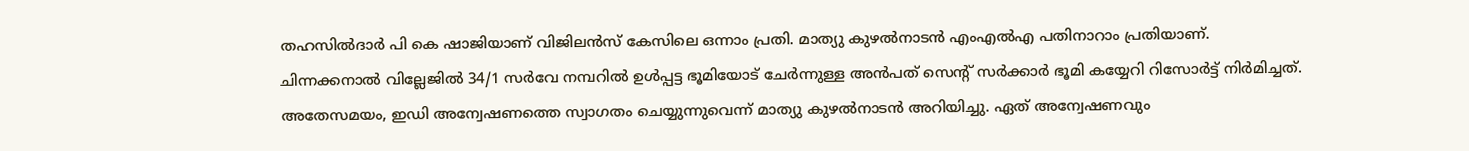തഹസിൽദാർ പി കെ ഷാജിയാണ് വിജിലൻസ് കേസിലെ ഒന്നാം പ്രതി. മാത്യു കുഴൽനാടൻ എംഎൽഎ പതിനാറാം പ്രതിയാണ്. ചിന്നക്കനാൽ വില്ലേജിൽ 34/1 സർവേ നമ്പറിൽ ഉൾപ്പട്ട ഭൂമിയോട് ചേർന്നുള്ള അൻപത് സെന്റ് സർക്കാർ ഭൂമി കയ്യേറി റിസോർട്ട് നിർമിച്ചത്.
അതേസമയം, ഇഡി അന്വേഷണത്തെ സ്വാഗതം ചെയ്യുന്നുവെന്ന് മാത്യു കുഴൽനാടൻ അറിയിച്ചു. ഏത് അന്വേഷണവും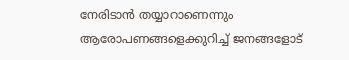നേരിടാൻ തയ്യാറാണെന്നും ആരോപണങ്ങളെക്കുറിച്ച് ജനങ്ങളോട്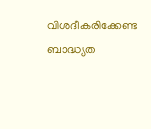വിശദീകരിക്കേണ്ട ബാദ്ധ്യത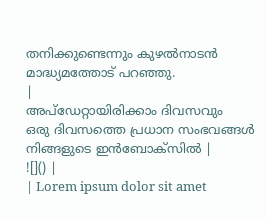തനിക്കുണ്ടെന്നും കുഴൽനാടൻ മാദ്ധ്യമത്തോട് പറഞ്ഞു.
|
അപ്ഡേറ്റായിരിക്കാം ദിവസവും
ഒരു ദിവസത്തെ പ്രധാന സംഭവങ്ങൾ നിങ്ങളുടെ ഇൻബോക്സിൽ |
![]() |
| Lorem ipsum dolor sit amet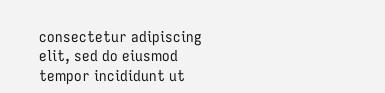consectetur adipiscing elit, sed do eiusmod tempor incididunt ut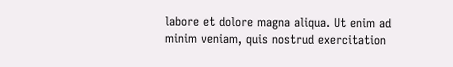labore et dolore magna aliqua. Ut enim ad minim veniam, quis nostrud exercitation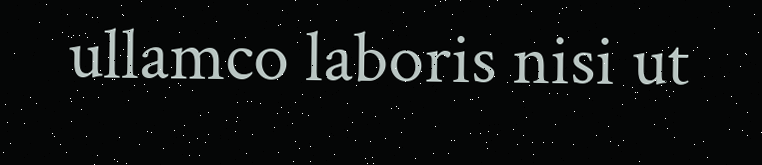ullamco laboris nisi ut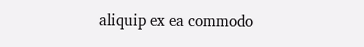aliquip ex ea commodo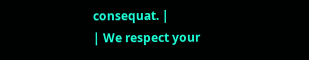consequat. |
| We respect your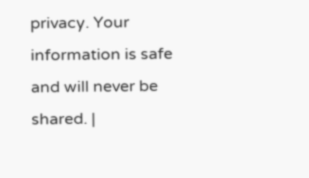privacy. Your information is safe and will never be shared. |